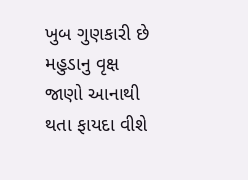ખુબ ગુણકારી છે મહુડાનુ વૃક્ષ જાણો આનાથી થતા ફાયદા વીશે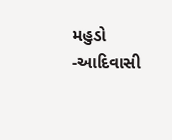મહુડો -આદિવાસી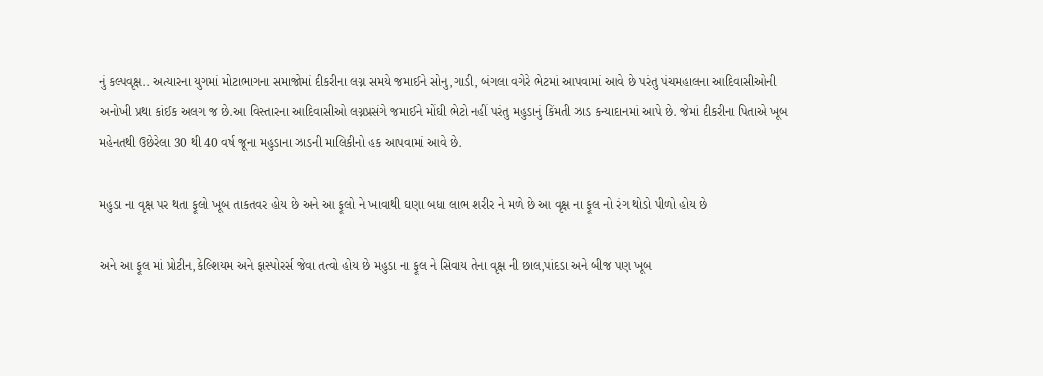નું કલ્પવૃક્ષ.. અત્યારના યુગમાં મોટાભાગના સમાજોમાં દીકરીના લગ્ન સમયે જમાઈને સોનુ,ગાડી, બંગલા વગેરે ભેટમાં આપવામાં આવે છે પરંતુ પંચમહાલના આદિવાસીઓની અનોખી પ્રથા કાંઈક અલગ જ છે.આ વિસ્તારના આદિવાસીઓ લગ્નપ્રસંગે જમાઈને મોંઘી ભેટો નહીં પરંતુ મહુડાનું કિંમતી ઝાડ કન્યાદાનમાં આપે છે. જેમાં દીકરીના પિતાએ ખૂબ મહેનતથી ઉછેરેલા 30 થી 40 વર્ષ જૂના મહુડાના ઝાડની માલિકીનો હક આપવામાં આવે છે.

મહુડા ના વૃક્ષ પર થતા ફૂલો ખૂબ તાકતવર હોય છે અને આ ફૂલો ને ખાવાથી ઘણા બધા લાભ શરીર ને મળે છે આ વૃક્ષ ના ફૂલ નો રંગ થોડો પીળો હોય છે

અને આ ફૂલ માં પ્રોટીન,કેલ્શિયમ અને ફાસ્પોરર્સ જેવા તત્વો હોય છે મહુડા ના ફૂલ ને સિવાય તેના વૃક્ષ ની છાલ,પાંદડા અને બીજ પણ ખૂબ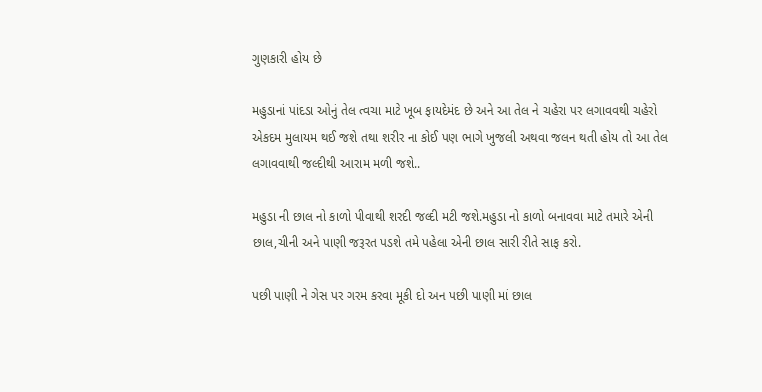ગુણકારી હોય છે

મહુડાનાં પાંદડા ઓનું તેલ ત્વચા માટે ખૂબ ફાયદેમંદ છે અને આ તેલ ને ચહેરા પર લગાવવથી ચહેરો એકદમ મુલાયમ થઈ જશે તથા શરીર ના કોઈ પણ ભાગે ખુજલી અથવા જલન થતી હોય તો આ તેલ લગાવવાથી જલ્દીથી આરામ મળી જશે..

મહુડા ની છાલ નો કાળો પીવાથી શરદી જલ્દી મટી જશે.મહુડા નો કાળો બનાવવા માટે તમારે એની છાલ,ચીની અને પાણી જરૂરત પડશે તમે પહેલા એની છાલ સારી રીતે સાફ કરો.

પછી પાણી ને ગેસ પર ગરમ કરવા મૂકી દો અન પછી પાણી માં છાલ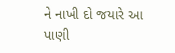ને નાખી દો જયારે આ પાણી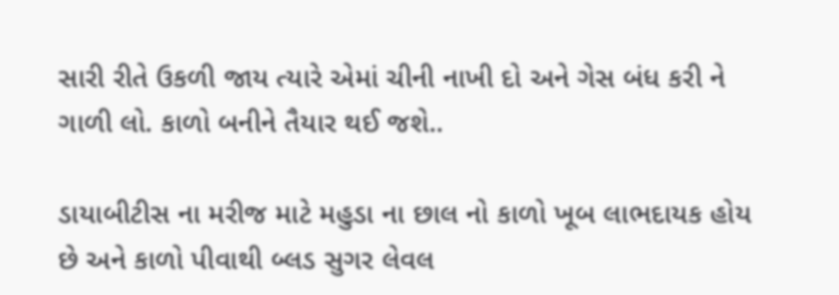સારી રીતે ઉકળી જાય ત્યારે એમાં ચીની નાખી દો અને ગેસ બંધ કરી ને ગાળી લો. કાળો બનીને તૈયાર થઈ જશે..

ડાયાબીટીસ ના મરીજ માટે મહુડા ના છાલ નો કાળો ખૂબ લાભદાયક હોય છે અને કાળો પીવાથી બ્લડ સુગર લેવલ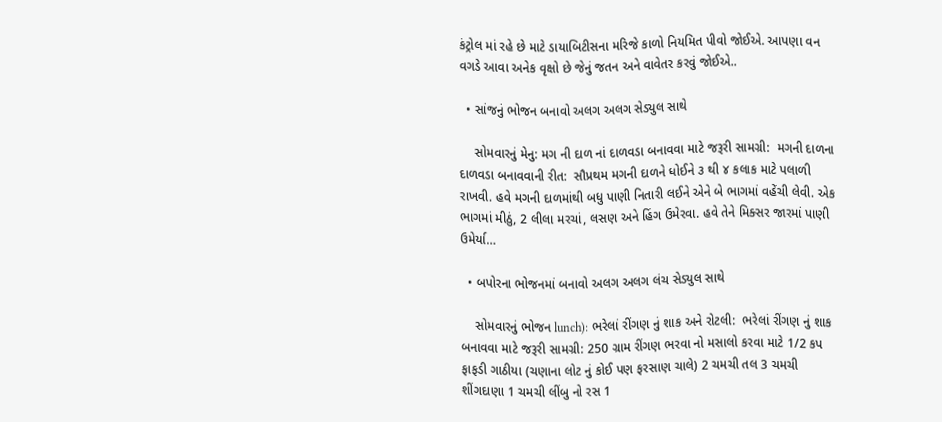કંટ્રોલ માં રહે છે માટે ડાયાબિટીસના મરિજે કાળો નિયમિત પીવો જોઈએ. આપણા વન વગડે આવા અનેક વૃક્ષો છે જેનું જતન અને વાવેતર કરવું જોઈએ..

  • સાંજનું ભોજન બનાવો અલગ અલગ સેડ્યુલ સાથે

    સોમવારનું મેનુ: મગ ની દાળ નાં દાળવડા બનાવવા માટે જરૂરી સામગ્રી:  મગની દાળના દાળવડા બનાવવાની રીત:  સૌપ્રથમ મગની દાળને ધોઈને ૩ થી ૪ કલાક માટે પલાળી રાખવી. હવે મગની દાળમાંથી બધુ પાણી નિતારી લઈને એને બે ભાગમાં વહેંચી લેવી. એક ભાગમાં મીઠું, 2 લીલા મરચાં, લસણ અને હિંગ ઉમેરવા. હવે તેને મિક્સર જારમાં પાણી ઉમેર્યા…

  • બપોરના ભોજનમાં બનાવો અલગ અલગ લંચ સેડ્યુલ સાથે

    સોમવારનું ભોજન lunch): ભરેલાં રીંગણ નું શાક અને રોટલી:  ભરેલાં રીંગણ નું શાક બનાવવા માટે જરૂરી સામગ્રી: 250 ગ્રામ રીંગણ ભરવા નો મસાલો કરવા માટે 1/2 કપ ફાફડી ગાઠીયા (ચણાના લોટ નું કોઈ પણ ફરસાણ ચાલે) 2 ચમચી તલ 3 ચમચી શીંગદાણા 1 ચમચી લીંબુ નો રસ 1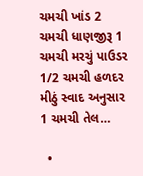ચમચી ખાંડ 2 ચમચી ધાણજીરૂ 1 ચમચી મરચું પાઉડર 1/2 ચમચી હળદર મીઠું સ્વાદ અનુસાર 1 ચમચી તેલ…

  •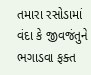તમારા રસોડામાં વંદા કે જીવજંતુને ભગાડવા ફક્ત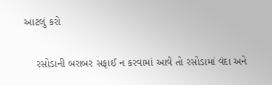આટલું કરો

    રસોડાની બરાબર સફાઈ ન કરવામાં આવે તો રસોડામાં વંદા અને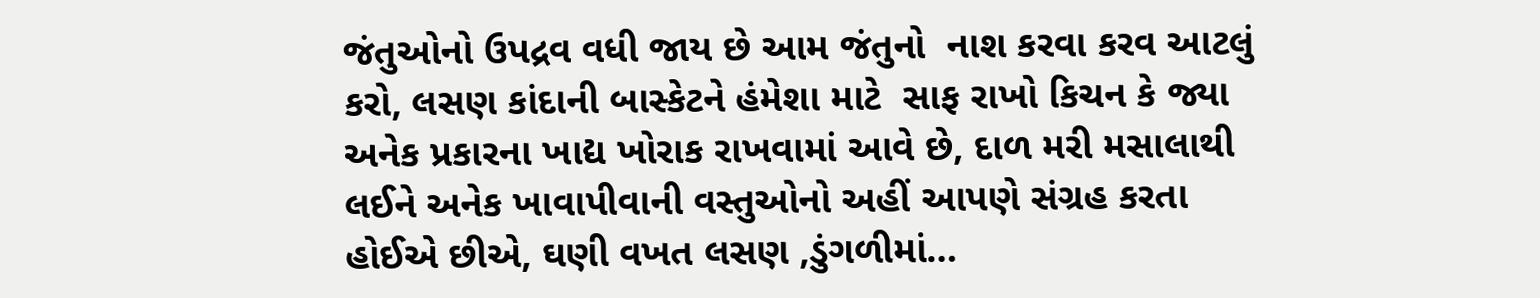જંતુઓનો ઉપદ્રવ વધી જાય છે આમ જંતુનો  નાશ કરવા કરવ આટલું કરો, લસણ કાંદાની બાસ્કેટને હંમેશા માટે  સાફ રાખો કિચન કે જ્યા અનેક પ્રકારના ખાદ્ય ખોરાક રાખવામાં આવે છે, દાળ મરી મસાલાથી લઈને અનેક ખાવાપીવાની વસ્તુઓનો અહીં આપણે સંગ્રહ કરતા હોઈએ છીએ, ઘણી વખત લસણ ,ડુંગળીમાં…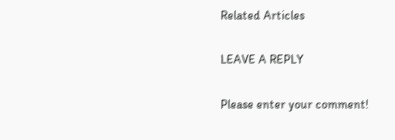Related Articles

LEAVE A REPLY

Please enter your comment!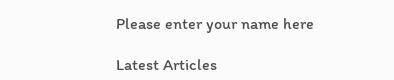Please enter your name here

Latest Articles